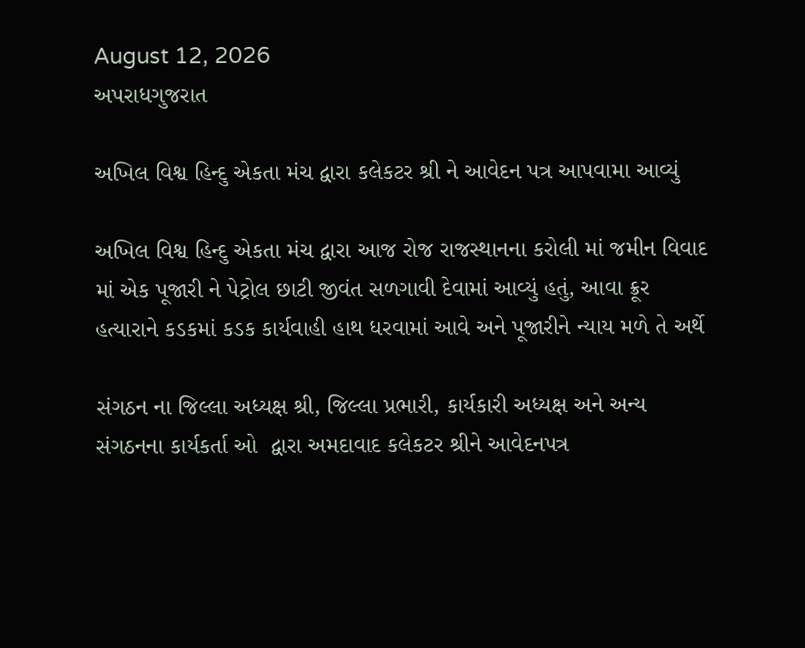August 12, 2026
અપરાધગુજરાત

અખિલ વિશ્વ હિન્દુ એકતા મંચ દ્વારા કલેકટર શ્રી ને આવેદન પત્ર આપવામા આવ્યું

અખિલ વિશ્વ હિન્દુ એકતા મંચ દ્વારા આજ રોજ રાજસ્થાનના કરોલી માં જમીન વિવાદ માં એક પૂજારી ને પેટ્રોલ છાટી જીવંત સળગાવી દેવામાં આવ્યું હતું, આવા ક્રૂર હત્યારાને કડકમાં કડક કાર્યવાહી હાથ ધરવામાં આવે અને પૂજારીને ન્યાય મળે તે અર્થે

સંગઠન ના જિલ્લા અધ્યક્ષ શ્રી, જિલ્લા પ્રભારી, કાર્યકારી અધ્યક્ષ અને અન્ય સંગઠનના કાર્યકર્તા ઓ  દ્વારા અમદાવાદ કલેકટર શ્રીને આવેદનપત્ર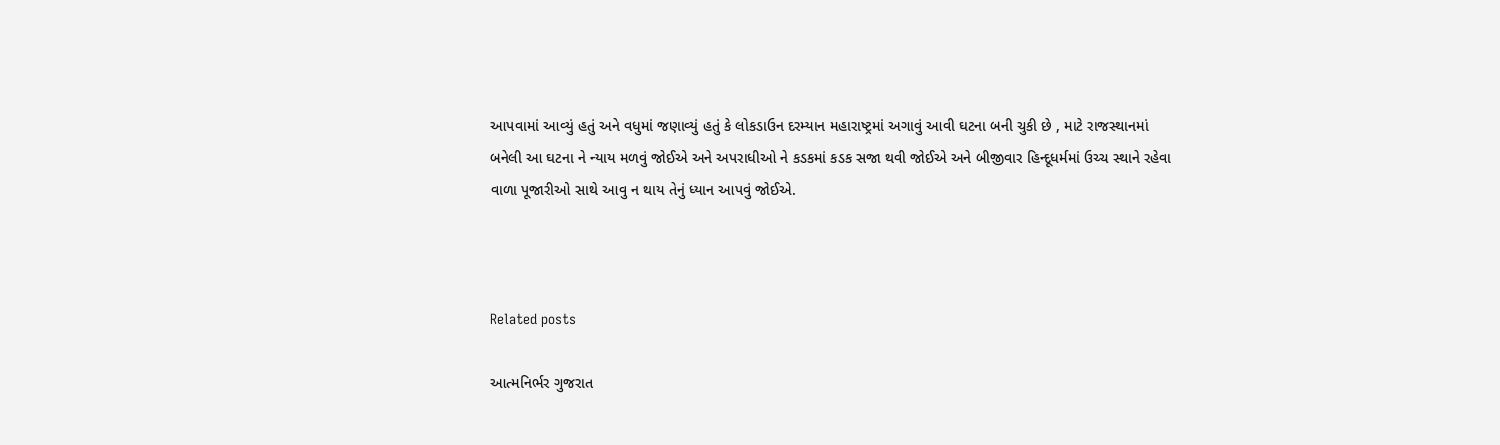આપવામાં આવ્યું હતું અને વધુમાં જણાવ્યું હતું કે લોકડાઉન દરમ્યાન મહારાષ્ટ્રમાં અગાવું આવી ઘટના બની ચુકી છે , માટે રાજસ્થાનમાં બનેલી આ ઘટના ને ન્યાય મળવું જોઈએ અને અપરાધીઓ ને કડકમાં કડક સજા થવી જોઈએ અને બીજીવાર હિન્દૂધર્મમાં ઉચ્ચ સ્થાને રહેવા વાળા પૂજારીઓ સાથે આવુ ન થાય તેનું ધ્યાન આપવું જોઈએ.



Related posts

આત્મનિર્ભર ગુજરાત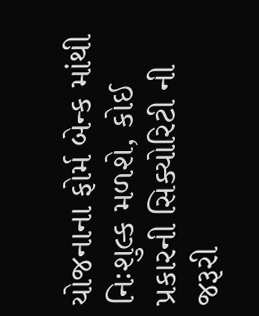યોજનાના ફોર્મ બેન્ક માંથી નિઃશુલ્ક મળશે, કોઈ પ્રકારની સિક્યોરિટી ની જરૂરી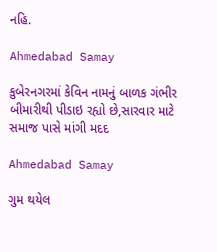નહિ.

Ahmedabad Samay

કુબેરનગરમાં કેવિન નામનું બાળક ગંભીર બીમારીથી પીડાઇ રહ્યો છે,સારવાર માટે સમાજ પાસે માંગી મદદ

Ahmedabad Samay

ગુમ થયેલ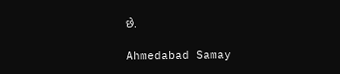છે.

Ahmedabad Samay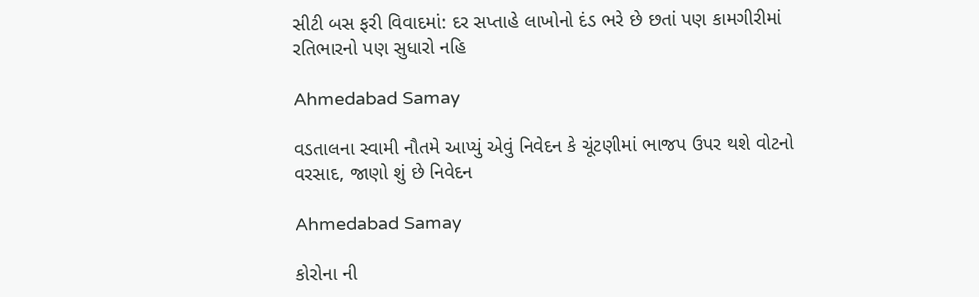સીટી બસ ફરી વિવાદમાં: દર સપ્તાહે લાખોનો દંડ ભરે છે છતાં પણ કામગીરીમાં રતિભારનો પણ સુધારો નહિ

Ahmedabad Samay

વડતાલના સ્વામી નૌતમે આપ્યું એવું નિવેદન કે ચૂંટણીમાં ભાજપ ઉપર થશે વોટનો વરસાદ, જાણો શું છે નિવેદન

Ahmedabad Samay

કોરોના ની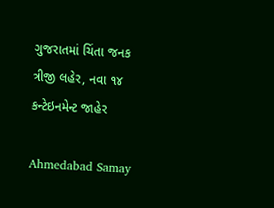ગુજરાતમાં ચિંતા જનક ત્રીજી લહેર, નવા ૧૪ કન્ટેઇનમેન્ટ જાહેર

Ahmedabad Samay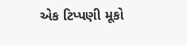એક ટિપ્પણી મૂકો